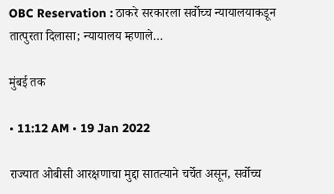OBC Reservation : ठाकरे सरकारला सर्वोच्च न्यायालयाकडून तात्पुरता दिलासा; न्यायालय म्हणाले…

मुंबई तक

• 11:12 AM • 19 Jan 2022

राज्यात ओबीसी आरक्षणाचा मुद्दा सातत्याने चर्चेत असून, सर्वोच्च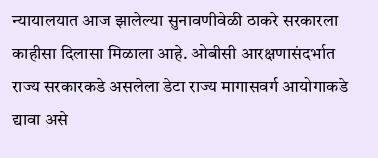न्यायालयात आज झालेल्या सुनावणीवेळी ठाकरे सरकारला काहीसा दिलासा मिळाला आहे. ओबीसी आरक्षणासंदर्भात राज्य सरकारकडे असलेला डेटा राज्य मागासवर्ग आयोगाकडे द्यावा असे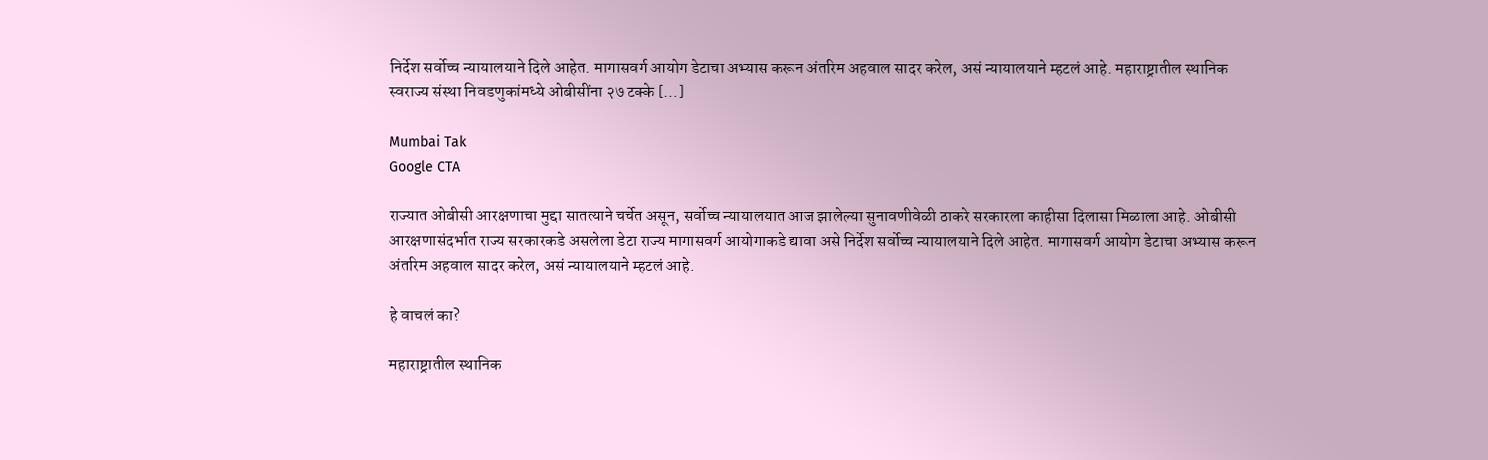निर्देश सर्वोच्च न्यायालयाने दिले आहेत. मागासवर्ग आयोग डेटाचा अभ्यास करून अंतरिम अहवाल सादर करेल, असं न्यायालयाने म्हटलं आहे. महाराष्ट्रातील स्थानिक स्वराज्य संस्था निवडणुकांमध्ये ओबीसींना २७ टक्के […]

Mumbai Tak
Google CTA

राज्यात ओबीसी आरक्षणाचा मुद्दा सातत्याने चर्चेत असून, सर्वोच्च न्यायालयात आज झालेल्या सुनावणीवेळी ठाकरे सरकारला काहीसा दिलासा मिळाला आहे. ओबीसी आरक्षणासंदर्भात राज्य सरकारकडे असलेला डेटा राज्य मागासवर्ग आयोगाकडे द्यावा असे निर्देश सर्वोच्च न्यायालयाने दिले आहेत. मागासवर्ग आयोग डेटाचा अभ्यास करून अंतरिम अहवाल सादर करेल, असं न्यायालयाने म्हटलं आहे.

हे वाचलं का?

महाराष्ट्रातील स्थानिक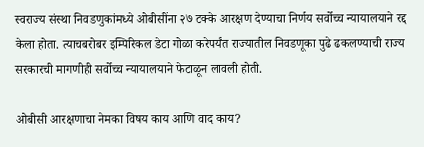स्वराज्य संस्था निवडणुकांमध्ये ओबीसींना २७ टक्के आरक्षण देण्याचा निर्णय सर्वोच्च न्यायालयाने रद्द केला होता. त्याचबरोबर इम्पिरिकल डेटा गोळा करेपर्यंत राज्यातील निवडणूका पुढे ढकलण्याची राज्य सरकारची मागणीही सर्वोच्च न्यायालयाने फेटाळून लावली होती.

ओबीसी आरक्षणाचा नेमका विषय काय आणि वाद काय?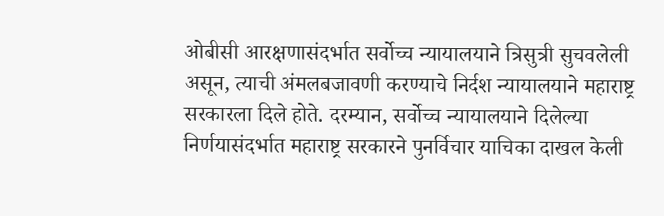ओबीसी आरक्षणासंदर्भात सर्वोच्च न्यायालयाने त्रिसुत्री सुचवलेली असून, त्याची अंमलबजावणी करण्याचे निर्दश न्यायालयाने महाराष्ट्र सरकारला दिले होते. दरम्यान, सर्वोच्च न्यायालयाने दिलेल्या निर्णयासंदर्भात महाराष्ट्र सरकारने पुनर्विचार याचिका दाखल केली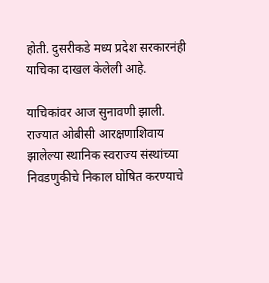होती. दुसरीकडे मध्य प्रदेश सरकारनंही याचिका दाखल केलेली आहे.

याचिकांवर आज सुनावणी झाली. राज्यात ओबीसी आरक्षणाशिवाय झालेल्या स्थानिक स्वराज्य संस्थांच्या निवडणुकीचे निकाल घोषित करण्याचे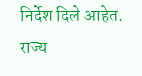निर्देश दिले आहेत. राज्य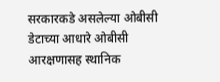सरकारकडे असलेल्या ओबीसी डेटाच्या आधारे ओबीसी आरक्षणासह स्थानिक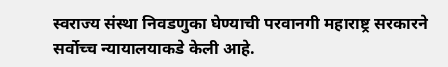स्वराज्य संस्था निवडणुका घेण्याची परवानगी महाराष्ट्र सरकारने सर्वोच्च न्यायालयाकडे केली आहे.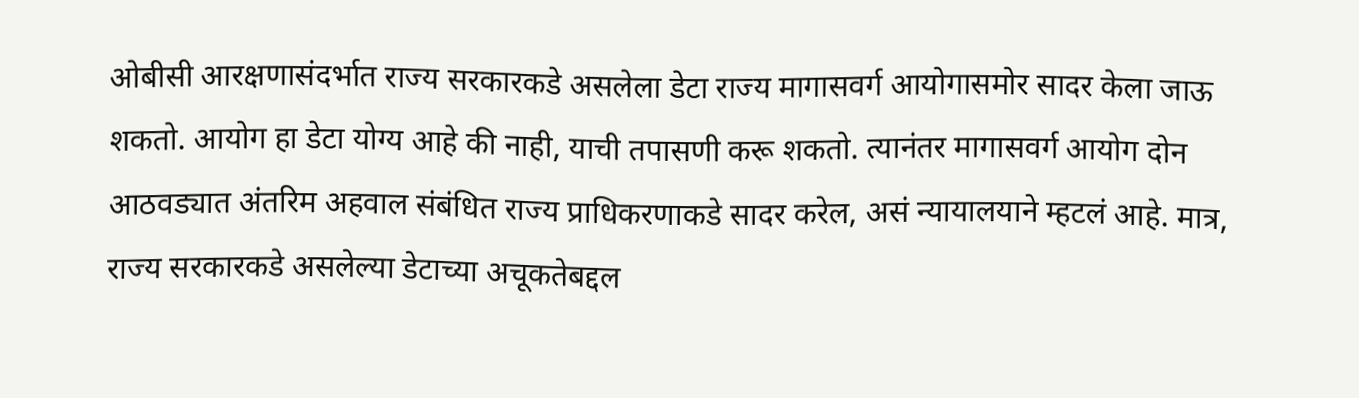ओबीसी आरक्षणासंदर्भात राज्य सरकारकडे असलेला डेटा राज्य मागासवर्ग आयोगासमोर सादर केला जाऊ शकतो. आयोग हा डेटा योग्य आहे की नाही, याची तपासणी करू शकतो. त्यानंतर मागासवर्ग आयोग दोन आठवड्यात अंतरिम अहवाल संबंधित राज्य प्राधिकरणाकडे सादर करेल, असं न्यायालयाने म्हटलं आहे. मात्र, राज्य सरकारकडे असलेल्या डेटाच्या अचूकतेबद्दल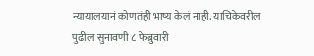न्यायालयानं कोणतंही भाष्य केलं नाही. याचिकेवरील पुढील सुनावणी ८ फेब्रुवारी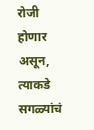रोजी होणार असून, त्याकडे सगळ्यांचं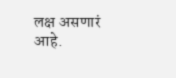लक्ष असणारं आहे.